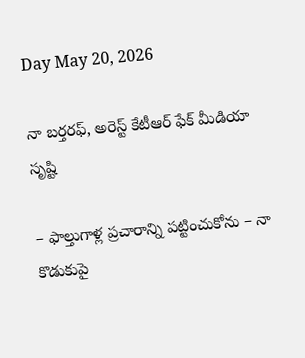Day May 20, 2026

నా బర్తరఫ్, అరెస్ట్ కేటీఆర్ ఫేక్ మీడియా సృష్టి

– ఫాల్తుగాళ్ల ప్రచారాన్ని పట్టించుకోను – నా కొడుకుపై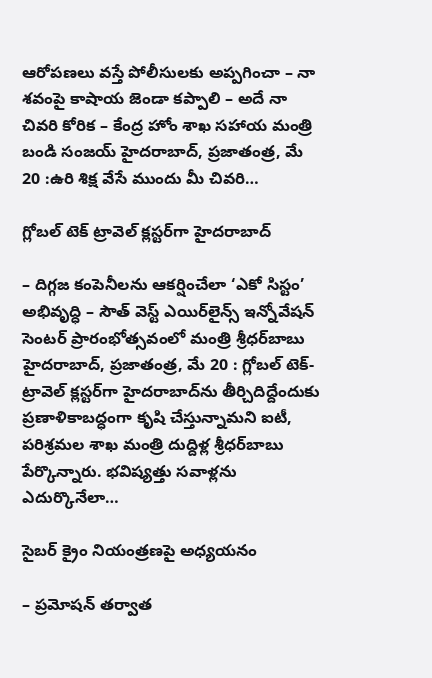ఆరోపణలు వస్తే పోలీసులకు అప్పగించా – నా శవంపై కాషాయ జెండా కప్పాలి – అదే నా చివరి కోరిక – కేంద్ర హోం శాఖ సహాయ మంత్రి బండి సంజయ్ హైదరాబాద్, ప్రజాతంత్ర, మే 20 :ఉరి శిక్ష వేసే ముందు మీ చివరి…

గ్లోబల్ టెక్ ట్రావెల్ క్లస్టర్‌గా హైదరాబాద్

– దిగ్గజ కంపెనీలను ఆకర్షించేలా ‘ఎకో సిస్టం’ అభివృద్ధి – సౌత్ వెస్ట్ ఎయిర్‌లైన్స్ ఇన్నోవేషన్ సెంటర్ ప్రారంభోత్సవంలో మంత్రి శ్రీధర్‌బాబు హైదరాబాద్, ప్రజాతంత్ర, మే 20 : గ్లోబల్ టెక్- ట్రావెల్ క్లస్టర్‌గా హైదరాబాద్‌ను తీర్చిదిద్దేందుకు ప్రణాళికాబద్ధంగా కృషి చేస్తున్నామని ఐటీ, పరిశ్రమల శాఖ మంత్రి దుద్దిళ్ల శ్రీధర్‌బాబు పేర్కొన్నారు. భవిష్యత్తు సవాళ్లను ఎదుర్కొనేలా…

సైబర్ క్రైం నియంత్రణపై అధ్యయనం

– ప్రమోషన్ తర్వాత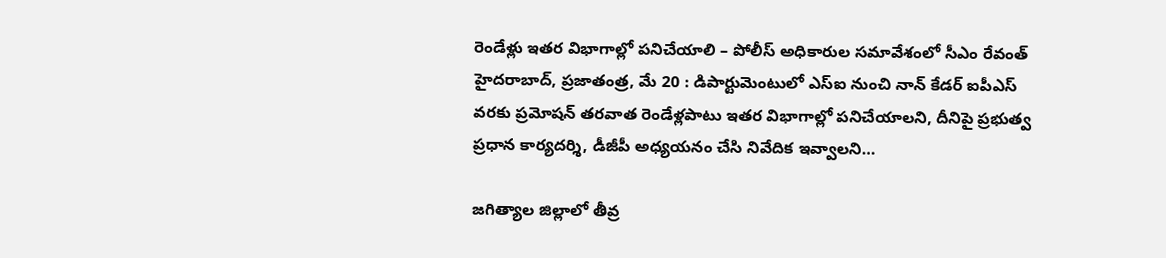రెండేళ్లు ఇతర విభాగాల్లో పనిచేయాలి – పోలీస్ అధికారుల సమావేశంలో సీఎం రేవంత్ హైదరాబాద్, ప్రజాతంత్ర, మే 20 : డిపార్టుమెంటులో ఎస్ఐ నుంచి నాన్ కేడర్ ఐపీఎస్ వరకు ప్రమోషన్ తరవాత రెండేళ్లపాటు ఇతర విభాగాల్లో పనిచేయాలని, దీనిపై ప్రభుత్వ ప్రధాన కార్యదర్శి, డీజీపీ అధ్యయనం చేసి నివేదిక ఇవ్వాలని…

జగిత్యాల జిల్లాలో తీవ్ర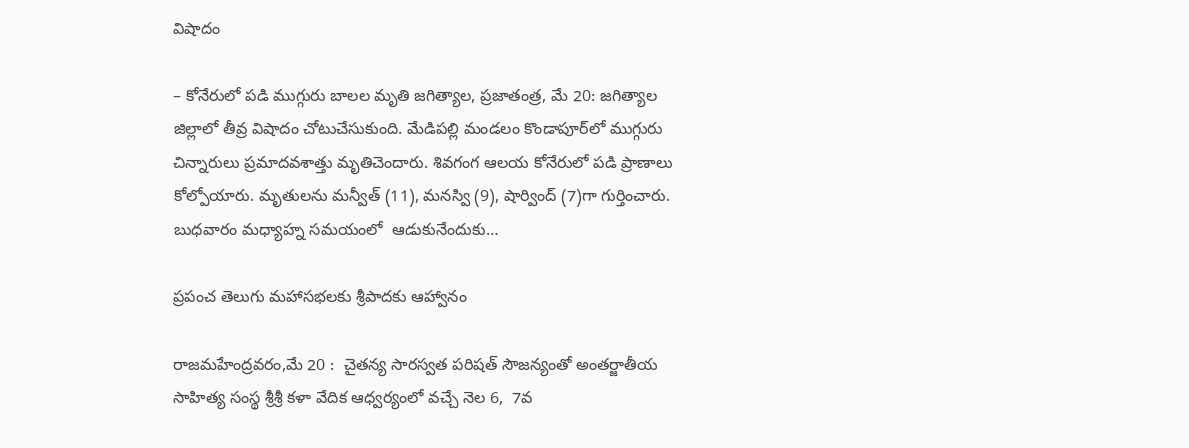విషాదం

– కోనేరులో పడి ముగ్గురు బాలల మృతి జగిత్యాల, ప్రజాతంత్ర, మే 20: జగిత్యాల జిల్లాలో తీవ్ర విషాదం చోటుచేసుకుంది. మేడిపల్లి మండలం కొండాపూర్‌లో ముగ్గురు చిన్నారులు ప్రమాదవశాత్తు మృతిచెందారు. శివగంగ ఆలయ కోనేరులో పడి ప్రాణాలు కోల్పోయారు. మృతులను మన్వీత్ (11), మనస్వి (9), షార్వింద్ (7)గా గుర్తించారు. బుధవారం మధ్యాహ్న సమయంలో  ఆడుకునేందుకు…

ప్రపంచ తెలుగు మహాసభలకు శ్రీపాదకు ఆహ్వానం

రాజమహేంద్రవరం,మే 20 :  చైతన్య సారస్వత పరిషత్ సౌజన్యంతో అంతర్జాతీయ సాహిత్య సంస్థ శ్రీశ్రీ కళా వేదిక ఆధ్వర్యంలో వచ్చే నెల 6,  7వ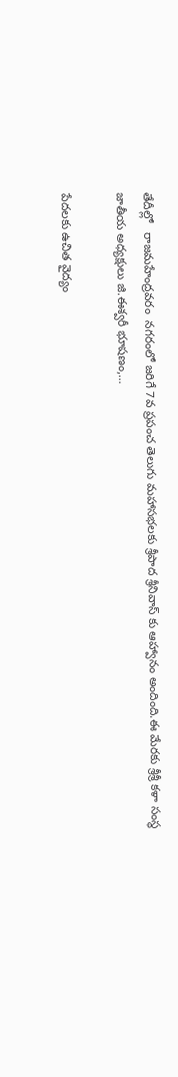తేదీల్లో   రాజమహేంద్రవరం  నగరంలో జరిగే 7వ ప్రపంచ తెలుగు మహాసభలకు శ్రీపాద శ్రీనివాస్ కు ఆహ్వానం అందింది.ఈ మేరకు శ్రీశ్రీ కళా సంస్థ జాతీయ అధ్యక్షులు జి.ఈశ్వరీ భూషణం,…

పేదలకు ఉచిత వైద్యం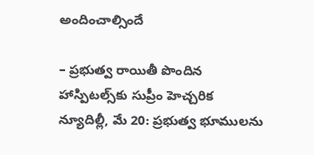అందించాల్సిందే

– ప్రభుత్వ రాయితీ పొందిన హాస్పిటల్స్‌కు సుప్రీం హెచ్చరిక న్యూదిల్లీ, మే 20: ప్రభుత్వ భూములను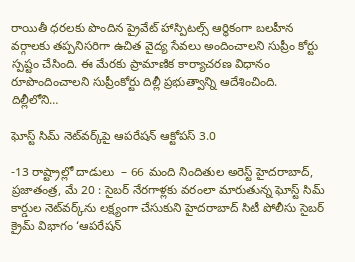రాయితీ ధరలకు పొందిన ప్రైవేట్ హాస్పిటల్స్‌ ఆర్థికంగా బలహీన వర్గాలకు తప్పనిసరిగా ఉచిత వైద్య సేవలు అందించాలని సుప్రీం కోర్టు స్పష్టం చేసింది. ఈ మేరకు ప్రామాణిక కార్యాచరణ విధానం రూపొందించాలని సుప్రీంకోర్టు దిల్లీ ప్రభుత్వాన్ని ఆదేశించింది. దిల్లీలోని…

ఘోస్ట్ సిమ్ నెట్‌వర్క్‌పై ఆపరేషన్ ఆక్టోపస్ 3.0

-13 రాష్ట్రాల్లో దాడులు  – 66 మంది నిందితుల అరెస్ట్ హైదరాబాద్, ప్రజాతంత్ర, మే 20 : సైబర్ నేరగాళ్లకు వరంలా మారుతున్న ఘోస్ట్ సిమ్ కార్డుల నెట్‌వర్క్‌ను లక్ష్యంగా చేసుకుని హైదరాబాద్ సిటీ పోలీసు సైబర్ క్రైమ్ విభాగం ‘ఆపరేషన్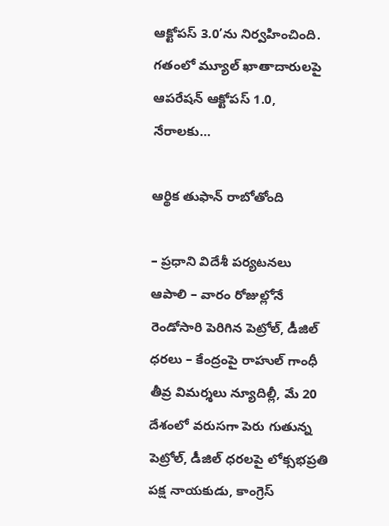ఆక్టోపస్ 3.0’ను నిర్వహించింది. గతంలో మ్యూల్ ఖాతాదారులపై ఆపరేషన్ ఆక్టోపస్ 1.0, నేరాలకు…

ఆర్థిక తుఫాన్ రాబోతోంది

– ప్రధాని విదేశీ పర్యటనలు ఆపాలి – వారం రోజుల్లోనే రెండోసారి పెరిగిన పెట్రోల్, డీజిల్ ధరలు – కేంద్రంపై రాహుల్ గాంధీ తీవ్ర విమర్శలు న్యూదిల్లీ, మే 20 దేశంలో వరుసగా పెరు గుతున్న పెట్రోల్, డీజిల్ ధరలపై లోక్సభప్రతి పక్ష నాయకుడు, కాంగ్రెస్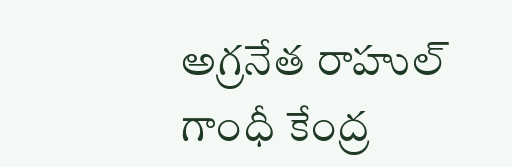అగ్రనేత రాహుల్ గాంధీ కేంద్ర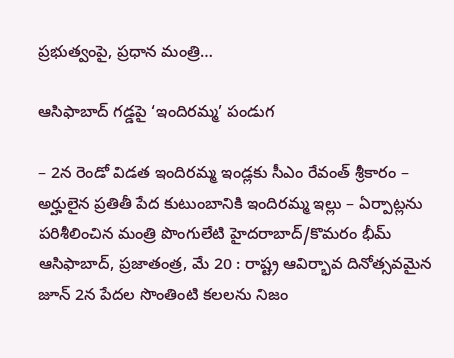ప్రభుత్వంపై, ప్రధాన మంత్రి…

ఆసిఫాబాద్ గడ్డపై ‘ఇందిరమ్మ’ పండుగ

– 2న రెండో విడత ఇందిరమ్మ ఇండ్లకు సీఎం రేవంత్ శ్రీకారం – అర్హులైన ప్రతితీ పేద కుటుంబానికి ఇందిరమ్మ ఇల్లు – ఏర్పాట్లను పరిశీలించిన మంత్రి పొంగులేటి హైదరాబాద్/కొమరం భీమ్ ఆసిఫాబాద్, ప్రజాతంత్ర, మే 20 : రాష్ట్ర ఆవిర్భావ దినోత్సవమైన జూన్ 2న పేదల సొంతింటి కలలను నిజం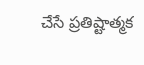చేసే ప్రతిష్టాత్మక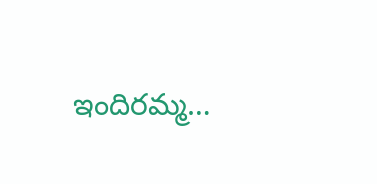ఇందిరమ్మ…